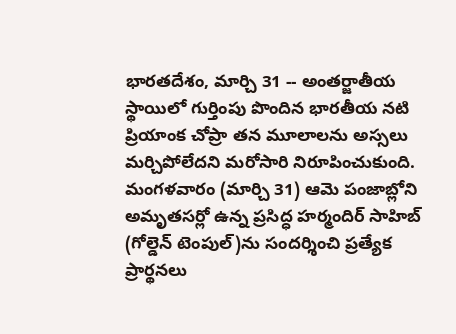భారతదేశం, మార్చి 31 -- అంతర్జాతీయ స్థాయిలో గుర్తింపు పొందిన భారతీయ నటి ప్రియాంక చోప్రా తన మూలాలను అస్సలు మర్చిపోలేదని మరోసారి నిరూపించుకుంది. మంగళవారం (మార్చి 31) ఆమె పంజాబ్లోని అమృతసర్లో ఉన్న ప్రసిద్ధ హర్మందిర్ సాహిబ్ (గోల్డెన్ టెంపుల్)ను సందర్శించి ప్రత్యేక ప్రార్థనలు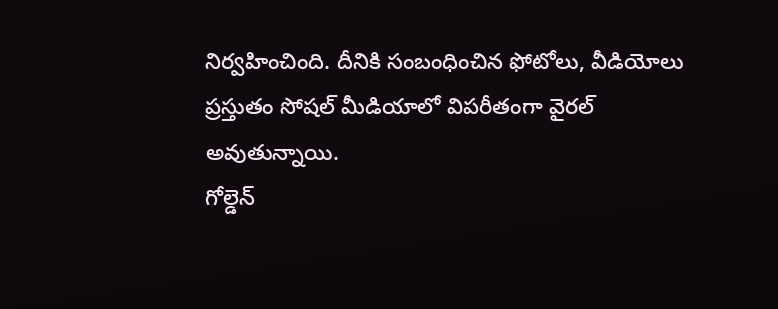నిర్వహించింది. దీనికి సంబంధించిన ఫోటోలు, వీడియోలు ప్రస్తుతం సోషల్ మీడియాలో విపరీతంగా వైరల్ అవుతున్నాయి.
గోల్డెన్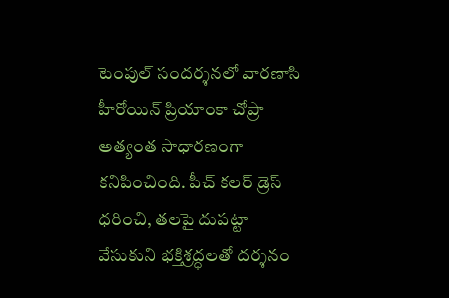టెంపుల్ సందర్శనలో వారణాసి హీరోయిన్ ప్రియాంకా చోప్రా అత్యంత సాధారణంగా కనిపించింది. పీచ్ కలర్ డ్రెస్ ధరించి, తలపై దుపట్టా వేసుకుని భక్తిశ్రద్ధలతో దర్శనం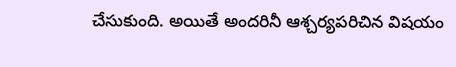చేసుకుంది. అయితే అందరినీ ఆశ్చర్యపరిచిన విషయం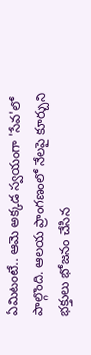ఏమిటంటే.. ఆమె అక్కడ స్వయంగా 'సేవ'లో పాల్గొంది. ఆలయ ప్రాంగణంలో నేలపై కూర్చుని భక్తులు భోజనం చేసిన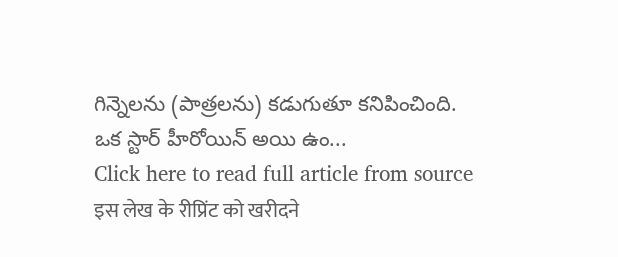గిన్నెలను (పాత్రలను) కడుగుతూ కనిపించింది.
ఒక స్టార్ హీరోయిన్ అయి ఉం...
Click here to read full article from source
इस लेख के रीप्रिंट को खरीदने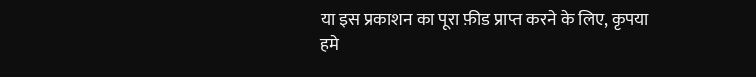या इस प्रकाशन का पूरा फ़ीड प्राप्त करने के लिए, कृपया
हमे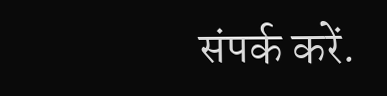संपर्क करें.